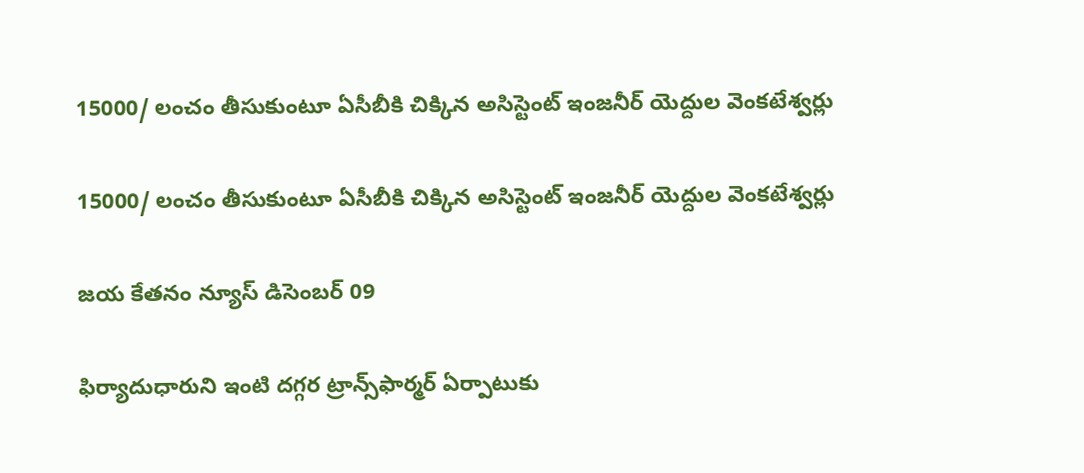15000/ లంచం తీసుకుంటూ ఏసీబీకి చిక్కిన అసిస్టెంట్ ఇంజనీర్ యెద్దుల వెంకటేశ్వర్లు

15000/ లంచం తీసుకుంటూ ఏసీబీకి చిక్కిన అసిస్టెంట్ ఇంజనీర్ యెద్దుల వెంకటేశ్వర్లు

జయ కేతనం న్యూస్ డిసెంబర్ 09

ఫిర్యాదుధారుని ఇంటి దగ్గర ట్రాన్స్‌ఫార్మర్ ఏర్పాటుకు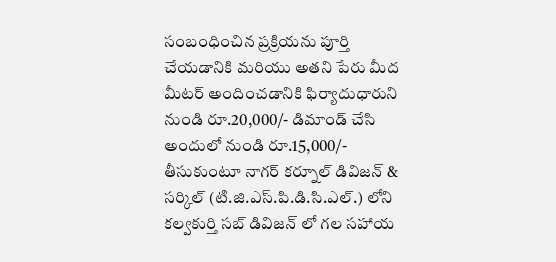సంబంధించిన ప్రక్రియను పూర్తి చేయడానికి మరియు అతని పేరు మీద మీటర్ అందించడానికి ఫిర్యాదుధారుని నుండి రూ.20,000/- డిమాండ్ చేసి అందులో నుండి రూ.15,000/- తీసుకుంటూ నాగర్ కర్నూల్ డివిజన్ & సర్కిల్‌ (టి.జి.ఎస్.పి.డి.సి.ఎల్.) లోని కల్వకుర్తి సబ్ డివిజన్ లో గల సహాయ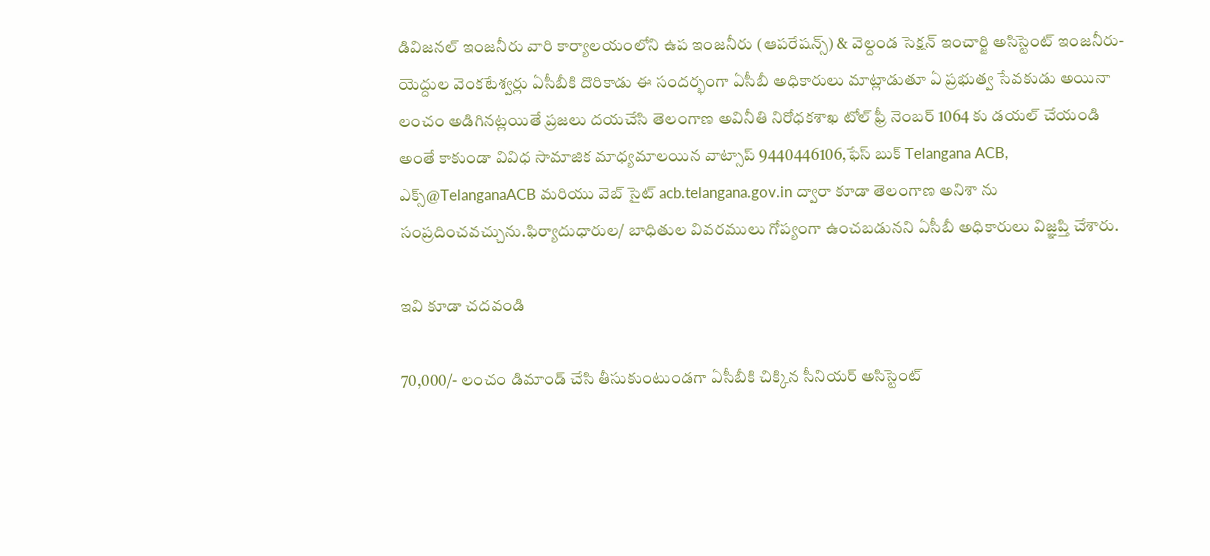డివిజనల్ ఇంజనీరు వారి కార్యాలయంలోని ఉప ఇంజనీరు (ఆపరేషన్స్) & వెల్దండ సెక్షన్ ఇంచార్జి అసిస్టెంట్ ఇంజనీరు-యెద్దుల వెంకటేశ్వర్లు ఏసీబీకి దొరికాడు ఈ సందర్భంగా ఏసీబీ అధికారులు మాట్లాడుతూ ఏ ప్రభుత్వ సేవకుడు అయినా లంచం అడిగినట్లయితే ప్రజలు దయచేసి తెలంగాణ అవినీతి నిరోధకశాఖ టోల్ ఫ్రీ నెంబర్ 1064 కు డయల్ చేయండి అంతే కాకుండా వివిధ సామాజిక మాధ్యమాలయిన వాట్సాప్ 9440446106,ఫేస్ బుక్ Telangana ACB, ఎక్స్@TelanganaACB మరియు వెబ్ సైట్ acb.telangana.gov.in ద్వారా కూడా తెలంగాణ అనిశా ను సంప్రదించవచ్చును.ఫిర్యాదుధారుల/ బాధితుల వివరములు గోప్యంగా ఉంచబడునని ఏసీబీ అధికారులు విజ్ఞప్తి చేశారు.

ఇవి కూడా చదవండి

70,000/- లంచం డిమాండ్ చేసి తీసుకుంటుండగా ఏసీబీకి చిక్కిన సీనియర్ అసిస్టెంట్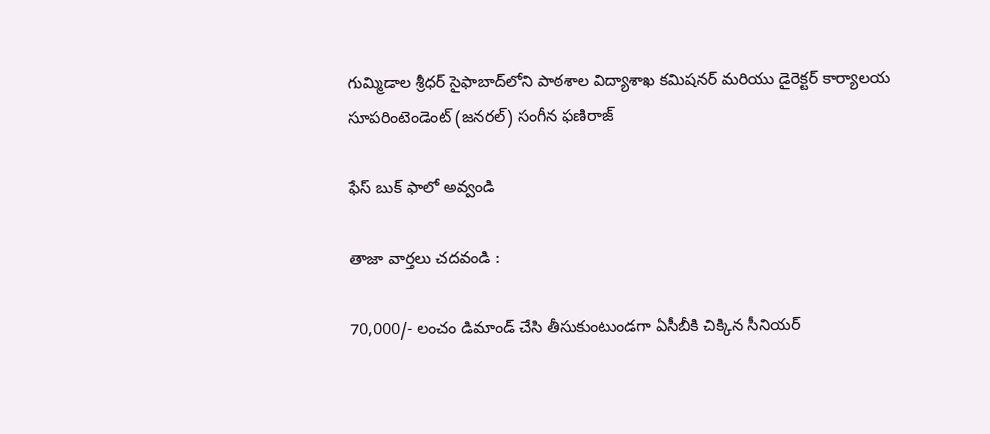గుమ్మిడాల శ్రీధర్ సైఫాబాద్‌లోని పాఠశాల విద్యాశాఖ కమిషనర్ మరియు డైరెక్టర్ కార్యాలయ సూపరింటెండెంట్ (జనరల్) సంగీన ఫణిరాజ్

ఫేస్ బుక్ ఫాలో అవ్వండి

తాజా వార్తలు చదవండి :

70,000/- లంచం డిమాండ్ చేసి తీసుకుంటుండగా ఏసీబీకి చిక్కిన సీనియర్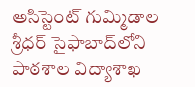అసిస్టెంట్ గుమ్మిడాల శ్రీధర్ సైఫాబాద్‌లోని పాఠశాల విద్యాశాఖ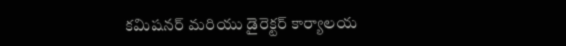కమిషనర్ మరియు డైరెక్టర్ కార్యాలయ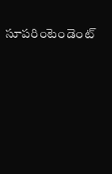సూపరింటెండెంట్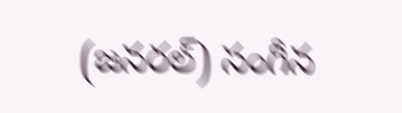(జనరల్) సంగీన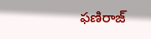ఫణిరాజ్